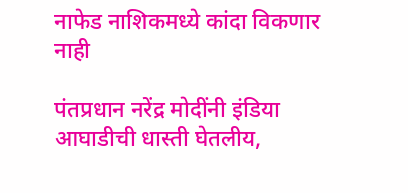नाफेड नाशिकमध्ये कांदा विकणार नाही

पंतप्रधान नरेंद्र मोदींनी इंडिया आघाडीची धास्ती घेतलीय,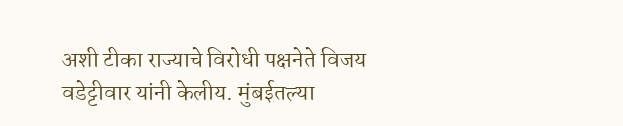अशी टीका राज्याचे विरोधी पक्षनेते विजय वडेट्टीवार यांनी केलीय. मुंबईतल्या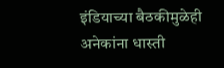इंडियाच्या बैठकीमुळेही अनेकांना धास्ती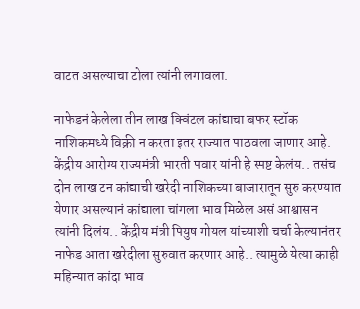वाटत असल्याचा टोला त्यांनी लगावला.

नाफेडनं केलेला तीन लाख क्विंटल कांद्याचा बफर स्टॉक नाशिकमध्ये विक्री न करता इतर राज्यात पाठवला जाणार आहे. केंद्रीय आरोग्य राज्यमंत्री भारती पवार यांनी हे स्पष्ट केलंय.. तसंच दोन लाख टन कांद्याची खरेदी नाशिकच्या बाजारातून सुरु करण्यात येणार असल्यानं कांद्याला चांगला भाव मिळेल असं आश्वासन त्यांनी दिलंय.. केंद्रीय मंत्री पियुष गोयल यांच्याशी चर्चा केल्यानंतर नाफेड आता खरेदीला सुरुवात करणार आहे.. त्यामुळे येत्या काही महिन्यात कांदा भाव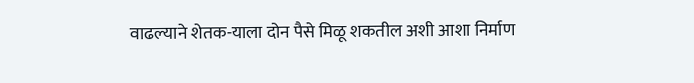वाढल्याने शेतक-याला दोन पैसे मिळू शकतील अशी आशा निर्माण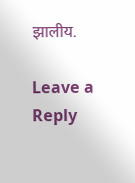झालीय.

Leave a Reply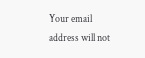Your email address will not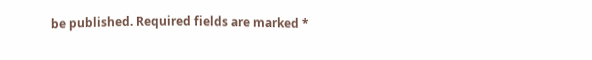be published. Required fields are marked *